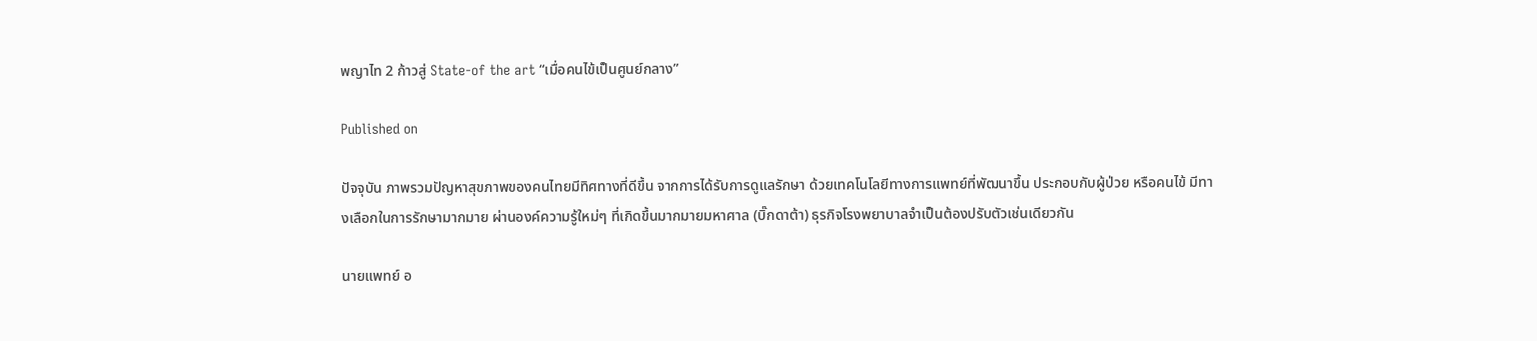พญาไท 2 ก้าวสู่ State-of the art “เมื่อคนไข้เป็นศูนย์กลาง”

Published on

ปัจจุบัน ภาพรวมปัญหาสุขภาพของคนไทยมีทิศทางที่ดีขึ้น จากการได้รับการดูแลรักษา ด้วยเทคโนโลยีทางการแพทย์ที่พัฒนาขึ้น ประกอบกับผู้ป่วย หรือคนไข้ มีทางเลือกในการรักษามากมาย ผ่านองค์ความรู้ใหม่ๆ ที่เกิดขึ้นมากมายมหาศาล (บิ๊กดาต้า) ธุรกิจโรงพยาบาลจำเป็นต้องปรับตัวเช่นเดียวกัน

นายแพทย์ อ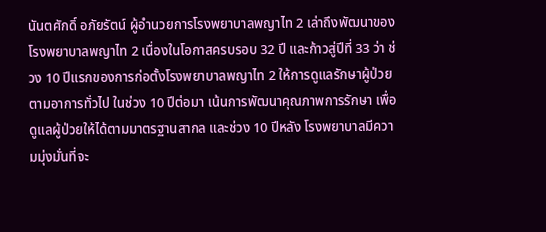นันตศักดิ์ อภัยรัตน์ ผู้อำนวยการโรงพยาบาลพญาไท 2 เล่าถึงพัฒนาของโรงพยาบาลพญาไท 2 เนื่องในโอกาสครบรอบ 32 ปี และก้าวสู่ปีที่ 33 ว่า ช่วง 10 ปีแรกของการก่อตั้งโรงพยาบาลพญาไท 2 ให้การดูแลรักษาผู้ป่วยตามอาการทั่วไป ในช่วง 10 ปีต่อมา เน้นการพัฒนาคุณภาพการรักษา เพื่อดูแลผู้ป่วยให้ได้ตามมาตรฐานสากล และช่วง 10 ปีหลัง โรงพยาบาลมีความมุ่งมั่นที่จะ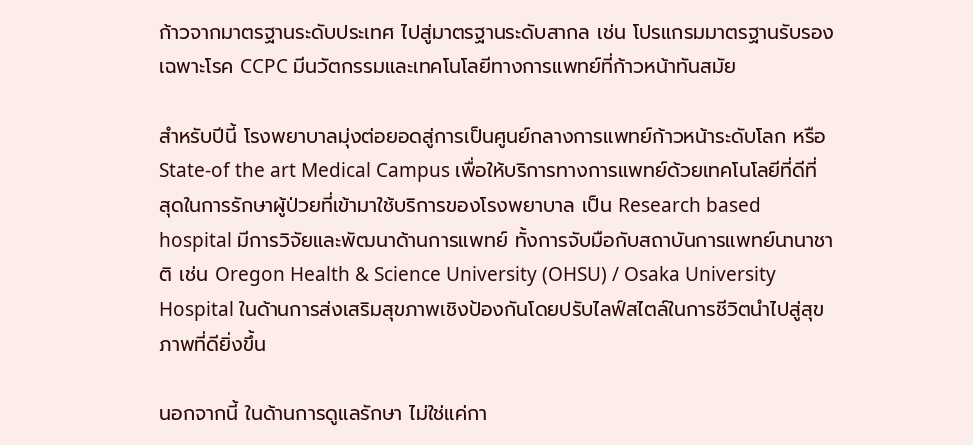ก้าวจากมาตรฐานระดับประเทศ ไปสู่มาตรฐานระดับสากล เช่น โปรแกรมมาตรฐานรับรองเฉพาะโรค CCPC มีนวัตกรรมและเทคโนโลยีทางการแพทย์ที่ก้าวหน้าทันสมัย

สำหรับปีนี้ โรงพยาบาลมุ่งต่อยอดสู่การเป็นศูนย์กลางการแพทย์ก้าวหน้าระดับโลก หรือ State-of the art Medical Campus เพื่อให้บริการทางการแพทย์ด้วยเทคโนโลยีที่ดีที่สุดในการรักษาผู้ป่วยที่เข้ามาใช้บริการของโรงพยาบาล เป็น Research based hospital มีการวิจัยและพัฒนาด้านการแพทย์ ทั้งการจับมือกับสถาบันการแพทย์นานาชาติ เช่น Oregon Health & Science University (OHSU) / Osaka University Hospital ในด้านการส่งเสริมสุขภาพเชิงป้องกันโดยปรับไลฟ์สไตล์ในการชีวิตนำไปสู่สุขภาพที่ดียิ่งขึ้น

นอกจากนี้ ในด้านการดูแลรักษา ไม่ใช่แค่กา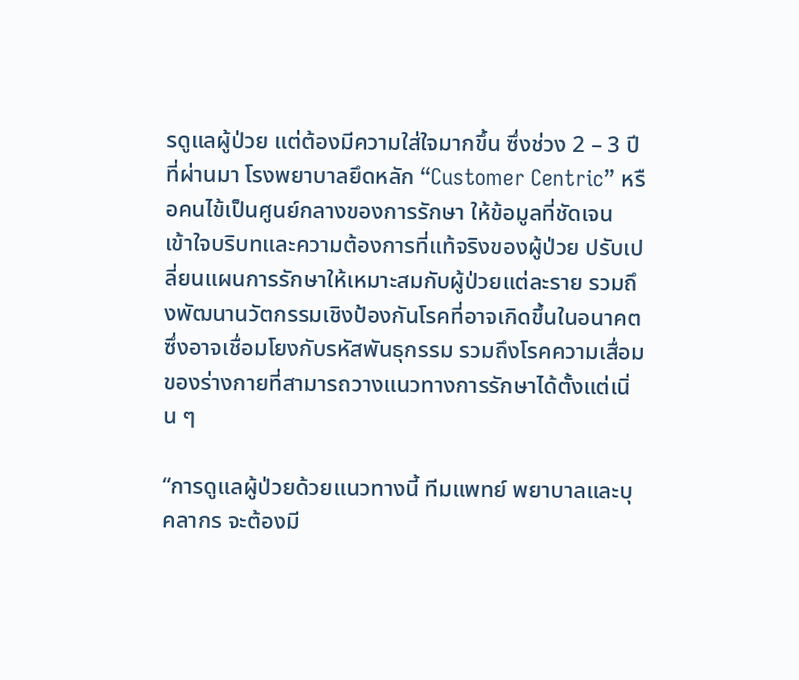รดูแลผู้ป่วย แต่ต้องมีความใส่ใจมากขึ้น ซึ่งช่วง 2 – 3 ปีที่ผ่านมา โรงพยาบาลยึดหลัก “Customer Centric” หรือคนไข้เป็นศูนย์กลางของการรักษา ให้ข้อมูลที่ชัดเจน เข้าใจบริบทและความต้องการที่แท้จริงของผู้ป่วย ปรับเปลี่ยนแผนการรักษาให้เหมาะสมกับผู้ป่วยแต่ละราย รวมถึงพัฒนานวัตกรรมเชิงป้องกันโรคที่อาจเกิดขึ้นในอนาคต ซึ่งอาจเชื่อมโยงกับรหัสพันธุกรรม รวมถึงโรคความเสื่อมของร่างกายที่สามารถวางแนวทางการรักษาได้ตั้งแต่เนิ่น ๆ

“การดูแลผู้ป่วยด้วยแนวทางนี้ ทีมแพทย์ พยาบาลและบุคลากร จะต้องมี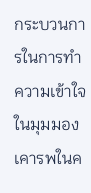กระบวนการในการทำความเข้าใจในมุมมอง เคารพในค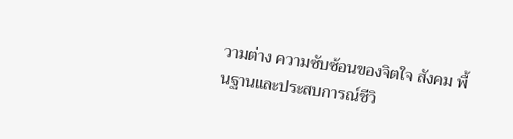วามต่าง ความซับซ้อนของจิตใจ สังคม พื้นฐานและประสบการณ์ชีวิ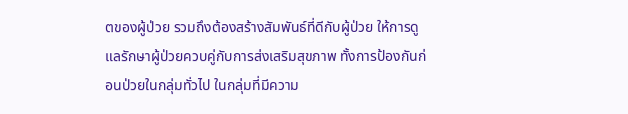ตของผู้ป่วย รวมถึงต้องสร้างสัมพันธ์ที่ดีกับผู้ป่วย ให้การดูแลรักษาผู้ป่วยควบคู่กับการส่งเสริมสุขภาพ ทั้งการป้องกันก่อนป่วยในกลุ่มทั่วไป ในกลุ่มที่มีความ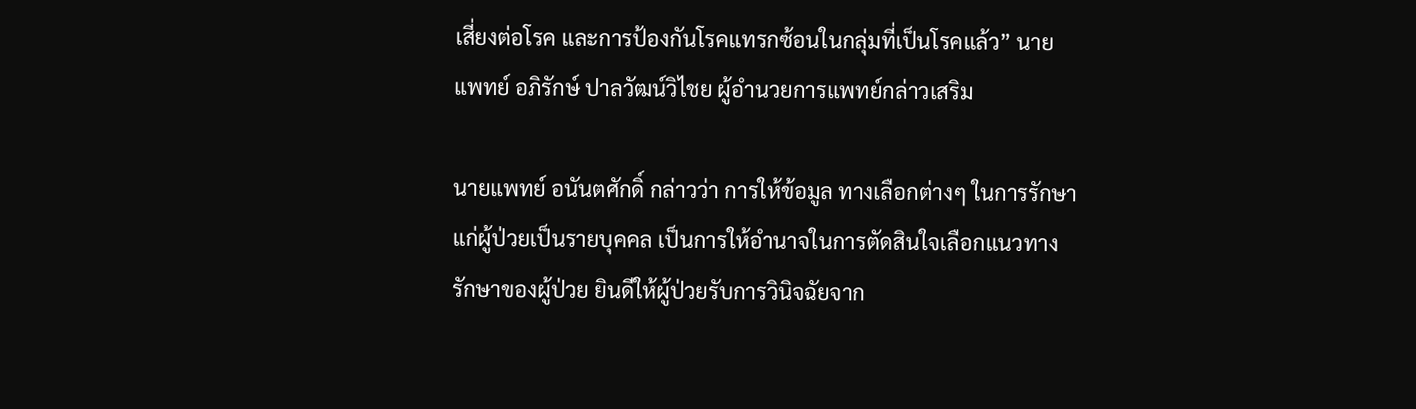เสี่ยงต่อโรค และการป้องกันโรคแทรกซ้อนในกลุ่มที่เป็นโรคแล้ว” นายแพทย์ อภิรักษ์ ปาลวัฒน์วิไชย ผู้อำนวยการแพทย์กล่าวเสริม

นายแพทย์ อนันตศักดิ์ กล่าวว่า การให้ข้อมูล ทางเลือกต่างๆ ในการรักษาแก่ผู้ป่วยเป็นรายบุคคล เป็นการให้อำนาจในการตัดสินใจเลือกแนวทางรักษาของผู้ป่วย ยินดีให้ผู้ป่วยรับการวินิจฉัยจาก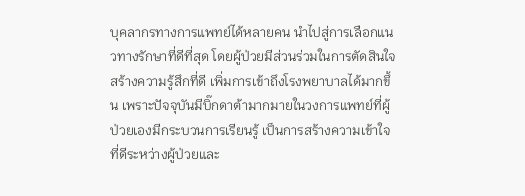บุคลากรทางการแพทย์ได้หลายคน นำไปสู่การเลือกแนวทางรักษาที่ดีที่สุด โดยผู้ป่วยมีส่วนร่วมในการตัดสินใจ สร้างความรู้สึกที่ดี เพิ่มการเข้าถึงโรงพยาบาลได้มากขึ้น เพราะปัจจุบันมีบิ๊กดาต้ามากมายในวงการแพทย์ที่ผู้ป่วยเองมีกระบวนการเรียนรู้ เป็นการสร้างความเข้าใจที่ดีระหว่างผู้ป่วยและ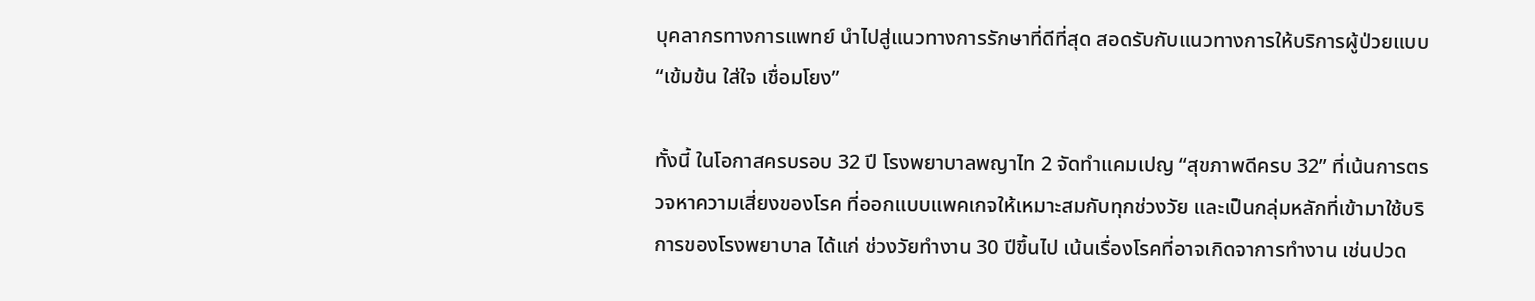บุคลากรทางการแพทย์ นำไปสู่แนวทางการรักษาที่ดีที่สุด สอดรับกับแนวทางการให้บริการผู้ป่วยแบบ “เข้มข้น ใส่ใจ เชื่อมโยง”

ทั้งนี้ ในโอกาสครบรอบ 32 ปี โรงพยาบาลพญาไท 2 จัดทำแคมเปญ “สุขภาพดีครบ 32” ที่เน้นการตรวจหาความเสี่ยงของโรค ที่ออกแบบแพคเกจให้เหมาะสมกับทุกช่วงวัย และเป็นกลุ่มหลักที่เข้ามาใช้บริการของโรงพยาบาล ได้แก่ ช่วงวัยทำงาน 30 ปีขึ้นไป เน้นเรื่องโรคที่อาจเกิดจาการทำงาน เช่นปวด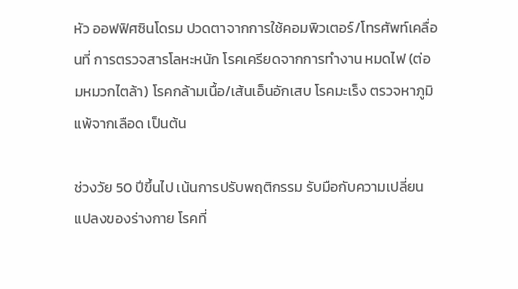หัว ออฟฟิศซินโดรม ปวดตาจากการใช้คอมพิวเตอร์/โทรศัพท์เคลื่อนที่ การตรวจสารโลหะหนัก โรคเครียดจากการทำงาน หมดไฟ (ต่อมหมวกไตล้า) โรคกล้ามเนื้อ/เส้นเอ็นอักเสบ โรคมะเร็ง ตรวจหาภูมิแพ้จากเลือด เป็นต้น

ช่วงวัย 50 ปีขึ้นไป เน้นการปรับพฤติกรรม รับมือกับความเปลี่ยนแปลงของร่างกาย โรคที่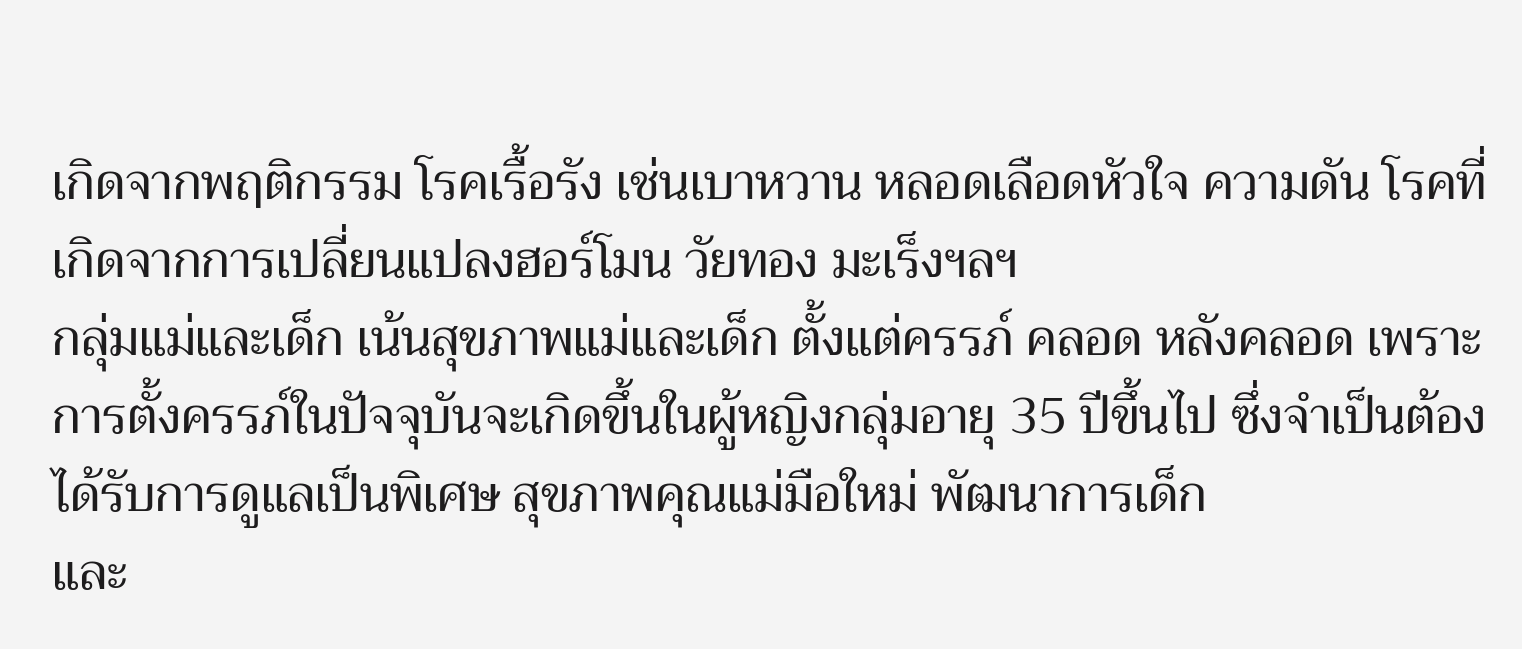เกิดจากพฤติกรรม โรคเรื้อรัง เช่นเบาหวาน หลอดเลือดหัวใจ ความดัน โรคที่เกิดจากการเปลี่ยนแปลงฮอร์โมน วัยทอง มะเร็งฯลฯ
กลุ่มแม่และเด็ก เน้นสุขภาพแม่และเด็ก ตั้งแต่ครรภ์ คลอด หลังคลอด เพราะการตั้งครรภ์ในปัจจุบันจะเกิดขึ้นในผู้หญิงกลุ่มอายุ 35 ปีขึ้นไป ซึ่งจำเป็นต้องได้รับการดูแลเป็นพิเศษ สุขภาพคุณแม่มือใหม่ พัฒนาการเด็ก
และ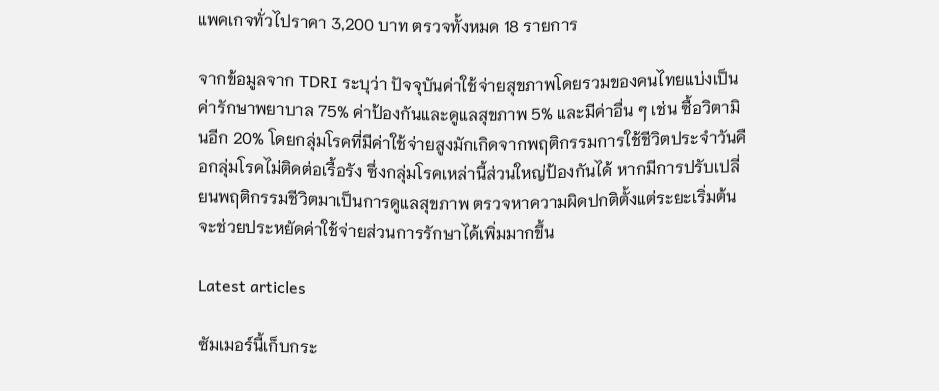แพคเกจทั่วไปราคา 3,200 บาท ตรวจทั้งหมด 18 รายการ

จากข้อมูลจาก TDRI ระบุว่า ปัจจุบันค่าใช้จ่ายสุขภาพโดยรวมของคนไทยแบ่งเป็นค่ารักษาพยาบาล 75% ค่าป้องกันและดูแลสุขภาพ 5% และมีค่าอื่น ๆ เช่น ซื้อวิตามินอีก 20% โดยกลุ่มโรคที่มีค่าใช้จ่ายสูงมักเกิดจากพฤติกรรมการใช้ชีวิตประจำวันคือกลุ่มโรคไม่ติดต่อเรื้อรัง ซึ่งกลุ่มโรคเหล่านี้ส่วนใหญ่ป้องกันได้ หากมีการปรับเปลี่ยนพฤติกรรมชีวิตมาเป็นการดูแลสุขภาพ ตรวจหาความผิดปกติตั้งแต่ระยะเริ่มต้น จะช่วยประหยัดค่าใช้จ่ายส่วนการรักษาได้เพิ่มมากขึ้น

Latest articles

ซัมเมอร์นี้เก็บกระ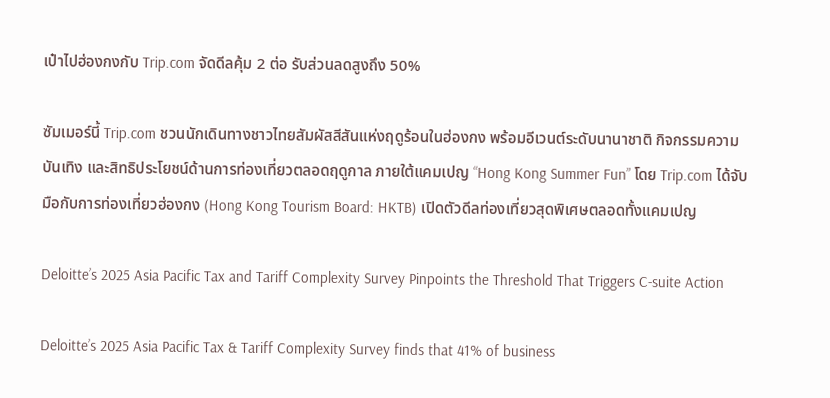เป๋าไปฮ่องกงกับ Trip.com จัดดีลคุ้ม 2 ต่อ รับส่วนลดสูงถึง 50%

ซัมเมอร์นี้ Trip.com ชวนนักเดินทางชาวไทยสัมผัสสีสันแห่งฤดูร้อนในฮ่องกง พร้อมอีเวนต์ระดับนานาชาติ กิจกรรมความบันเทิง และสิทธิประโยชน์ด้านการท่องเที่ยวตลอดฤดูกาล ภายใต้แคมเปญ “Hong Kong Summer Fun” โดย Trip.com ได้จับมือกับการท่องเที่ยวฮ่องกง (Hong Kong Tourism Board: HKTB) เปิดตัวดีลท่องเที่ยวสุดพิเศษตลอดทั้งแคมเปญ

Deloitte’s 2025 Asia Pacific Tax and Tariff Complexity Survey Pinpoints the Threshold That Triggers C-suite Action

Deloitte’s 2025 Asia Pacific Tax & Tariff Complexity Survey finds that 41% of business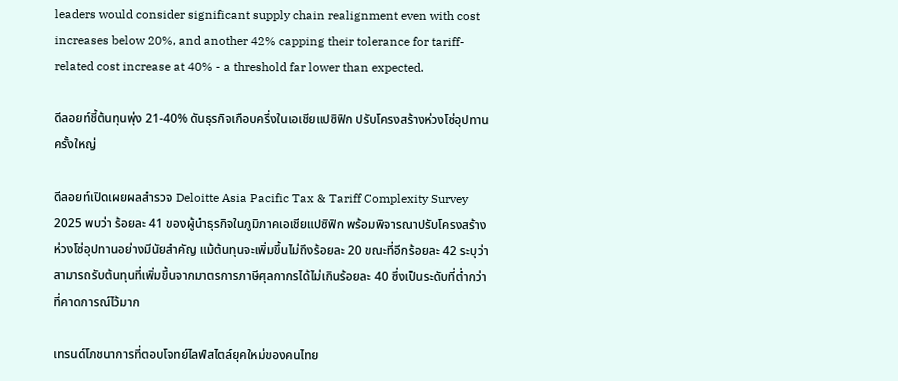leaders would consider significant supply chain realignment even with cost increases below 20%, and another 42% capping their tolerance for tariff-related cost increase at 40% - a threshold far lower than expected.

ดีลอยท์ชี้ต้นทุนพุ่ง 21-40% ดันธุรกิจเกือบครึ่งในเอเชียแปซิฟิก ปรับโครงสร้างห่วงโซ่อุปทานครั้งใหญ่

ดีลอยท์เปิดเผยผลสำรวจ Deloitte Asia Pacific Tax & Tariff Complexity Survey 2025 พบว่า ร้อยละ 41 ของผู้นำธุรกิจในภูมิภาคเอเชียแปซิฟิก พร้อมพิจารณาปรับโครงสร้างห่วงโซ่อุปทานอย่างมีนัยสำคัญ แม้ต้นทุนจะเพิ่มขึ้นไม่ถึงร้อยละ 20 ขณะที่อีกร้อยละ 42 ระบุว่า สามารถรับต้นทุนที่เพิ่มขึ้นจากมาตรการภาษีศุลกากรได้ไม่เกินร้อยละ 40 ซึ่งเป็นระดับที่ต่ำกว่าที่คาดการณ์ไว้มาก

เทรนด์โภชนาการที่ตอบโจทย์ไลฟ์สไตล์ยุคใหม่ของคนไทย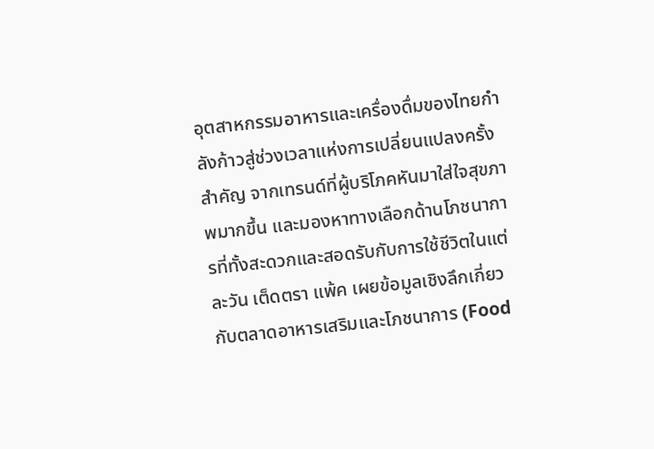อุตสาหกรรมอาหารและเครื่องดื่มของไทยกำลังก้าวสู่ช่วงเวลาแห่งการเปลี่ยนแปลงครั้งสำคัญ จากเทรนด์ที่ผู้บริโภคหันมาใส่ใจสุขภาพมากขึ้น และมองหาทางเลือกด้านโภชนาการที่ทั้งสะดวกและสอดรับกับการใช้ชีวิตในแต่ละวัน เต็ดตรา แพ้ค เผยข้อมูลเชิงลึกเกี่ยวกับตลาดอาหารเสริมและโภชนาการ (Food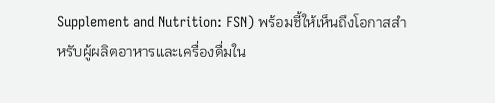Supplement and Nutrition: FSN) พร้อมชี้ให้เห็นถึงโอกาสสำหรับผู้ผลิตอาหารและเครื่องดื่มใน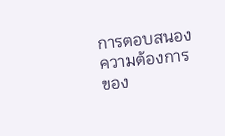การตอบสนองความต้องการของ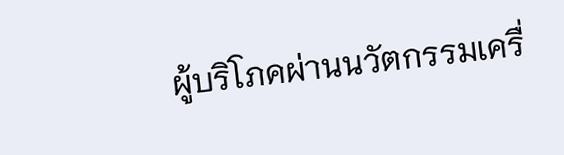ผู้บริโภคผ่านนวัตกรรมเครื่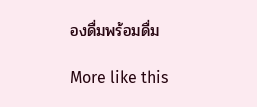องดื่มพร้อมดื่ม

More like this